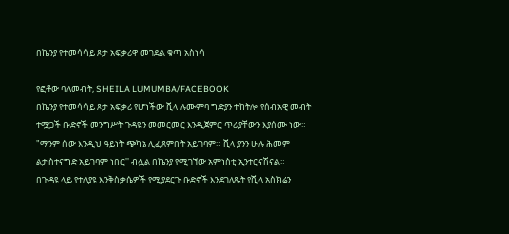በኬንያ የተመሳሳይ ጾታ አፍቃሪዋ መገደል ቁጣ አስነሳ

የፎቶው ባለመብት, SHEILA LUMUMBA/FACEBOOK
በኬንያ የተመሳሳይ ጾታ አፍቃሪ የሆነችው ሺላ ሉሙምባ ግድያን ተከትሎ የሰብአዊ መብት ተሟጋች ቡድኖች መንግሥት ጉዳዩን መመርመር እንዲጀምር ጥሪያቸውን እያሰሙ ነው።
"ማንም ሰው እንዲህ ዓይነት ጭካኔ ሊፈጸምበት አይገባም። ሺላ ያንን ሁሉ ሕመም ልታስተናግድ አይገባም ነበር'' ብሏል በኬንያ የሚገኘው አምነስቲ ኢንተርናሽናል።
በጉዳዩ ላይ የተለያዩ እንቅስቃሴዎች የሚያደርጉ ቡድኖች እንደገለጹት የሺላ አስክሬን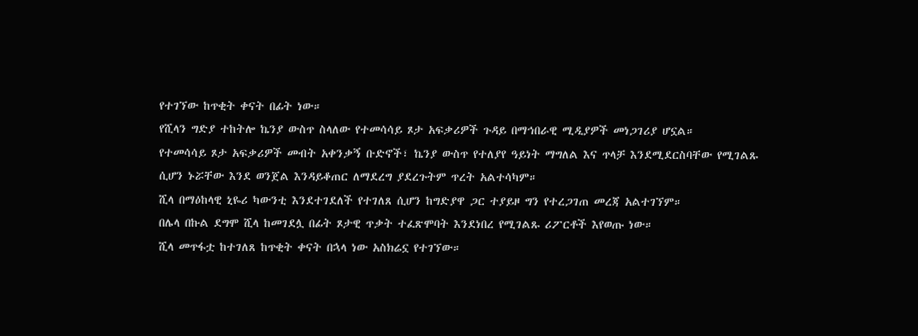የተገኘው ከጥቂት ቀናት በፊት ነው።
የሺላን ግድያ ተከትሎ ኬንያ ውስጥ ስላለው የተመሳሳይ ጾታ አፍቃሪዎች ጉዳይ በማኅበራዊ ሚዲያዎች መነጋገሪያ ሆኗል።
የተመሳሳይ ጾታ አፍቃሪዎች መብት አቀንቃኝ ቡድኖች፣ ኬንያ ውስጥ የተለያየ ዓይነት ማግለል እና ጥላቻ እንደሚደርስባቸው የሚገልጹ ሲሆን ኑሯቸው እንደ ወንጀል እንዳይቆጠር ለማደረግ ያደረጉትም ጥረት አልተሳካም።
ሺላ በማዕከላዊ ኒዬሪ ካውንቲ እንደተገደለች የተገለጸ ሲሆን ከግድያዋ ጋር ተያይዞ ግን የተረጋገጠ መረጃ አልተገኘም።
በሌላ በኩል ደግሞ ሺላ ከመገደሏ በፊት ጾታዊ ጥቃት ተፈጽሞባት እንደነበረ የሚገልጹ ሪፖርቶች እየወጡ ነው።
ሺላ መጥፋቷ ከተገለጸ ከጥቂት ቀናት በኋላ ነው አስክሬኗ የተገኘው።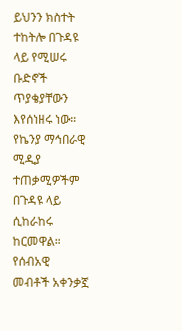ይህንን ክስተት ተከትሎ በጉዳዩ ላይ የሚሠሩ ቡድኖች ጥያቄያቸውን እየሰነዘሩ ነው። የኬንያ ማኅበራዊ ሚዲያ ተጠቃሚዎችም በጉዳዩ ላይ ሲከራከሩ ከርመዋል።
የሰብአዊ መብቶች አቀንቃኟ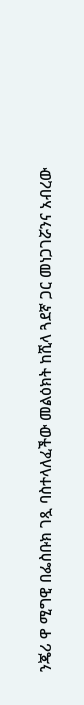ንጄሪ ዋ ሚግዊ በፌስቡክ ገጿ ባስተላለፈችው መልዕክት ከሺላ ጓደኛ ጋር መነጋገሯንና አብረው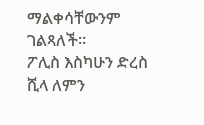ማልቀሳቸውንም ገልጻለች።
ፖሊስ እስካሁን ድረስ ሺላ ለምን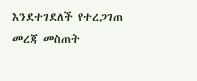እንደተገደለች የተረጋገጠ መረጃ መስጠት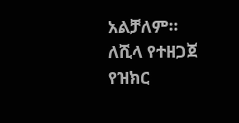አልቻለም።
ለሺላ የተዘጋጀ የዝክር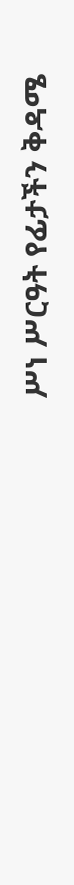ሥነ ሥርዓት የፊታችን ቅዳሜ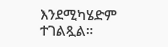እንደሚካሄድም ተገልጿል።